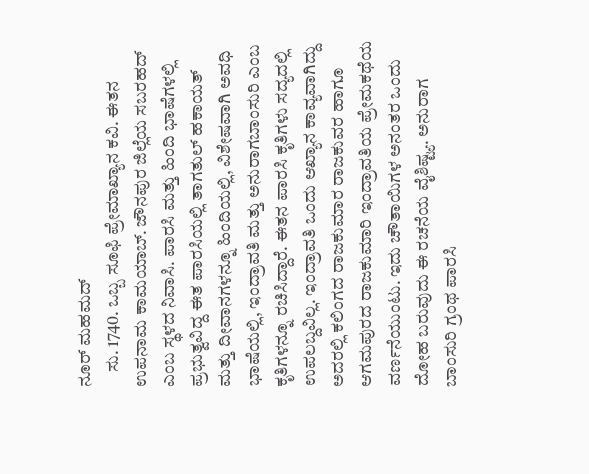ನೂರ್ ಮಹಮದ್
    ಸು. 1740. ಒಬ್ಬ ಸೂಫಿ ಪ್ರೇಮಾಖ್ಯಾನ ಕವಿ. ಈತನ ಉಪನಾಮ ಕಾಮಯಾಬ್. ಜೌನಪುರ ಜಿಲ್ಲೆಯ ಸಬರಹದ್ ಎಂಬ ಸ್ಥಳದ ನಿವಾಸಿ. ಪಾರಸಿ ಮತ್ತು ಹಿಂದಿ ಭಾಷೆಗಳಲ್ಲಿ ಪ್ರಭುತ್ವವಿದ್ದ ಈತ ಪಾರಸಿಯಲ್ಲಿ ತಾಗತುಲ್ ಹಕಾಯತ್ ಮತ್ತು ದೀವಾನಗಳನ್ನೂ ಹಿಂದಿಯಲ್ಲಿ, ವಿಶೇಷವಾಗಿ ಅವಧಿ ಭಾಷೆಯಲ್ಲಿ, ಇಂದ್ರಾವತಿ ಮತ್ತು ಅನುರಾಗಬಾಂಸುರಿ ಎಂಬ ಕೃತಿಗಳನ್ನೂ ರಚಿಸಿದ್ದಾರೆ. ಈತನ ಪಾರಸಿ ಕೃತಿಗಳು ಸದ್ಯದಲ್ಲಿ ಉಪಲಬ್ದವಿಲ್ಲ. ಇಂದ್ರಾವತಿ ಒಂದು ಆಖ್ಯಾನ ಕಾವ್ಯವಾಗಿದ್ದು ಅದರಲ್ಲಿ ಕಲಿಂಗದ ರಾಜಕುಮಾರ ರಾಜಕುವರ ಹಾಗೂ ಆಗಮಪುರದ ರಾಜಕುಮಾರಿ ಇಂದ್ರಾವತಿಯ ಪ್ರೇಮಕಥೆಯ ವರ್ಣನೆಯುಂಟು. ಇದು ಚೌತಾಯಿಗಳ ಅನಂತರ ಒಂದು ದೋಹ ಬರುವುದು ಈ ರಚನೆಯ ವೈಶಿಷ್ಟ್ಯ. ಅನುರಾಗ ಬಾಂಸುರಿ ಗ್ರಂಥ ಪಾರಸಿ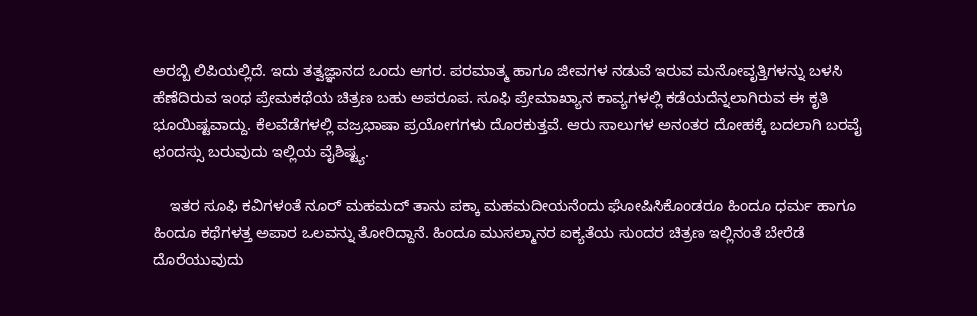ಅರಬ್ಬಿ ಲಿಪಿಯಲ್ಲಿದೆ. ಇದು ತತ್ವಜ್ಞಾನದ ಒಂದು ಆಗರ. ಪರಮಾತ್ಮ ಹಾಗೂ ಜೀವಗಳ ನಡುವೆ ಇರುವ ಮನೋವೃತ್ತಿಗಳನ್ನು ಬಳಸಿ ಹೆಣೆದಿರುವ ಇಂಥ ಪ್ರೇಮಕಥೆಯ ಚಿತ್ರಣ ಬಹು ಅಪರೂಪ. ಸೂಫಿ ಪ್ರೇಮಾಖ್ಯಾನ ಕಾವ್ಯಗಳಲ್ಲಿ ಕಡೆಯದೆನ್ನಲಾಗಿರುವ ಈ ಕೃತಿ ಭೂಯಿಷ್ಟವಾದ್ದು. ಕೆಲವೆಡೆಗಳಲ್ಲಿ ವಜ್ರಭಾಷಾ ಪ್ರಯೋಗಗಳು ದೊರಕುತ್ತವೆ. ಆರು ಸಾಲುಗಳ ಅನಂತರ ದೋಹಕ್ಕೆ ಬದಲಾಗಿ ಬರವೈ ಛಂದಸ್ಸು ಬರುವುದು ಇಲ್ಲಿಯ ವೈಶಿಷ್ಟ್ಯ.

    ಇತರ ಸೂಫಿ ಕವಿಗಳಂತೆ ನೂರ್ ಮಹಮದ್ ತಾನು ಪಕ್ಕಾ ಮಹಮದೀಯನೆಂದು ಘೋಷಿಸಿಕೊಂಡರೂ ಹಿಂದೂ ಧರ್ಮ ಹಾಗೂ ಹಿಂದೂ ಕಥೆಗಳತ್ತ ಅಪಾರ ಒಲವನ್ನು ತೋರಿದ್ದಾನೆ. ಹಿಂದೂ ಮುಸಲ್ಮಾನರ ಐಕ್ಯತೆಯ ಸುಂದರ ಚಿತ್ರಣ ಇಲ್ಲಿನಂತೆ ಬೇರೆಡೆ ದೊರೆಯುವುದು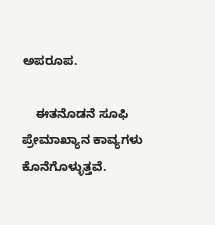ಅಪರೂಪ.

    ಈತನೊಡನೆ ಸೂಫಿ ಪ್ರೇಮಾಖ್ಯಾನ ಕಾವ್ಯಗಳು ಕೊನೆಗೊಳ್ಳುತ್ತವೆ.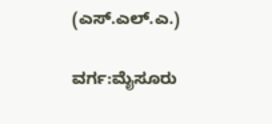(ಎಸ್.ಎಲ್.ಎ.)

ವರ್ಗ:ಮೈಸೂರು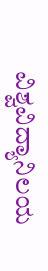ವಿಶ್ವವಿದ್ಯಾನಿಲಯ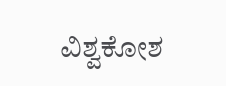ವಿಶ್ವಕೋಶ